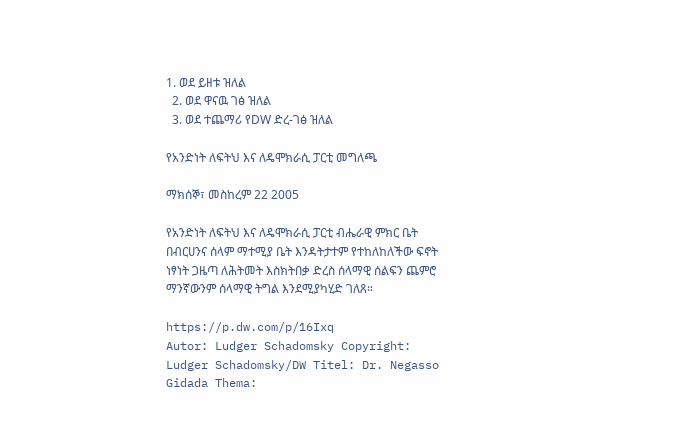1. ወደ ይዘቱ ዝለል
  2. ወደ ዋናዉ ገፅ ዝለል
  3. ወደ ተጨማሪ የDW ድረ-ገፅ ዝለል

የአንድነት ለፍትህ እና ለዴሞክራሲ ፓርቲ መግለጫ

ማክሰኞ፣ መስከረም 22 2005

የአንድነት ለፍትህ እና ለዴሞክራሲ ፓርቲ ብሔራዊ ምክር ቤት በብርሀንና ሰላም ማተሚያ ቤት እንዳትታተም የተከለከለችው ፍኖት ነፃነት ጋዜጣ ለሕትመት እስክትበቃ ድረስ ሰላማዊ ሰልፍን ጨምሮ ማንኛውንም ሰላማዊ ትግል እንደሚያካሂድ ገለጸ።

https://p.dw.com/p/16Ixq
Autor: Ludger Schadomsky Copyright: Ludger Schadomsky/DW Titel: Dr. Negasso Gidada Thema: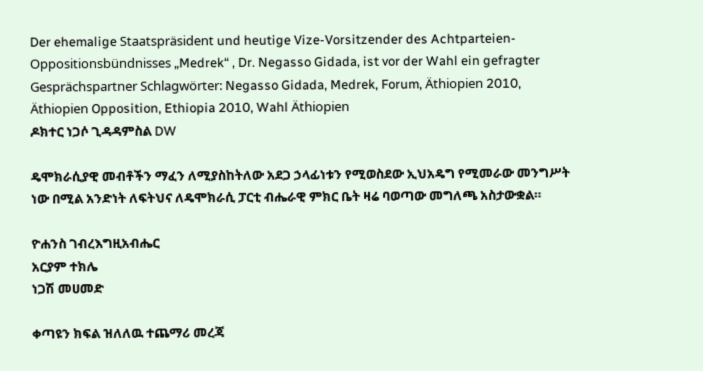Der ehemalige Staatspräsident und heutige Vize-Vorsitzender des Achtparteien-Oppositionsbündnisses „Medrek“ , Dr. Negasso Gidada, ist vor der Wahl ein gefragter Gesprächspartner Schlagwörter: Negasso Gidada, Medrek, Forum, Äthiopien 2010, Äthiopien Opposition, Ethiopia 2010, Wahl Äthiopien
ዶክተር ነጋሶ ጊዳዳምስል DW

ዴሞክራሲያዊ መብቶችን ማፈን ለሚያስከትለው አደጋ ኃላፊነቱን የሚወስደው ኢህአዴግ የሚመራው መንግሥት ነው በሚል አንድነት ለፍትህና ለዴሞክራሲ ፓርቲ ብሔራዊ ምክር ቤት ዛሬ ባወጣው መግለጫ አስታውቋል።

ዮሐንስ ገብረእግዚአብሔር
አርያም ተክሌ
ነጋሽ መሀመድ

ቀጣዩን ክፍል ዝለለዉ ተጨማሪ መረጃ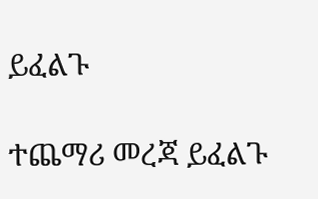ይፈልጉ

ተጨማሪ መረጃ ይፈልጉ